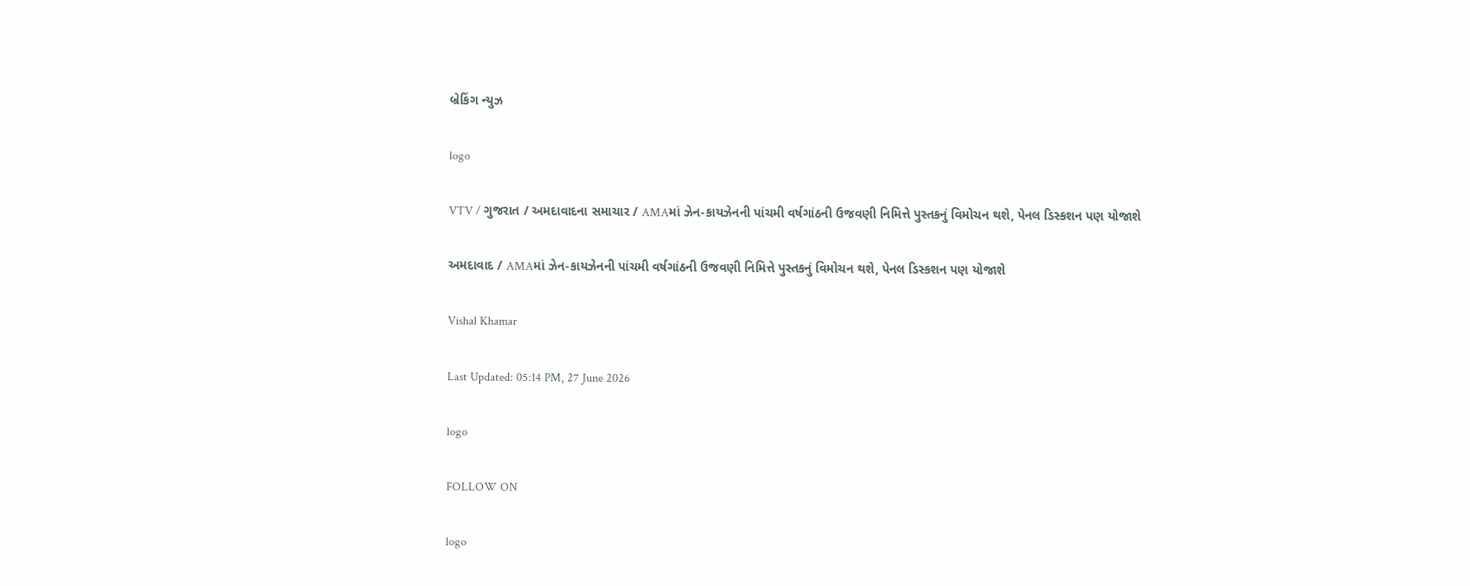બ્રેકિંગ ન્યુઝ

logo

VTV / ગુજરાત / અમદાવાદના સમાચાર / AMAમાં ઝેન-કાયઝેનની પાંચમી વર્ષગાંઠની ઉજવણી નિમિત્તે પુસ્તકનું વિમોચન થશે, પેનલ ડિસ્કશન પણ યોજાશે

અમદાવાદ / AMAમાં ઝેન-કાયઝેનની પાંચમી વર્ષગાંઠની ઉજવણી નિમિત્તે પુસ્તકનું વિમોચન થશે, પેનલ ડિસ્કશન પણ યોજાશે

Vishal Khamar

Last Updated: 05:14 PM, 27 June 2026

logo

FOLLOW ON

logo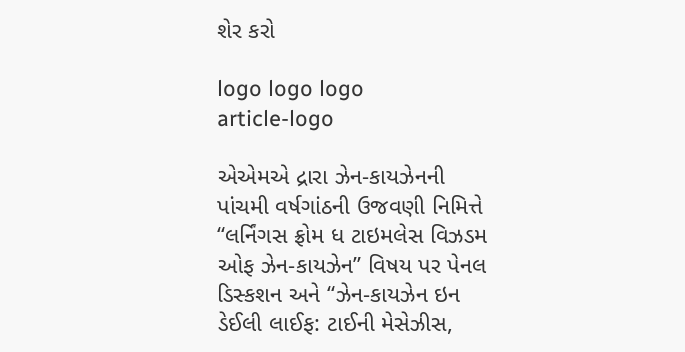શેર કરો

logo logo logo
article-logo

એએમએ દ્રારા ઝેન-કાયઝેનની પાંચમી વર્ષગાંઠની ઉજવણી નિમિત્તે “લર્નિંગસ ફ્રોમ ધ ટાઇમલેસ વિઝડમ ઓફ ઝેન-કાયઝેન” વિષય પર પેનલ ડિસ્કશન અને “ઝેન-કાયઝેન ઇન ડેઈલી લાઈફ: ટાઈની મેસેઝીસ,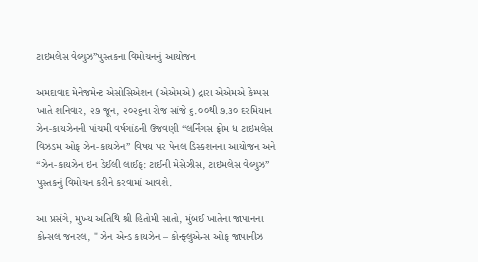ટાઇમલેસ વેલ્યુઝ”પુસ્તકના વિમોચનનું આયોજન

અમદાવાદ મેનેજમેન્ટ એસોસિએશન (એએમએ) દ્રારા એએમએ કેમ્પસ ખાતે શનિવાર, ૨૭ જૂન, ૨૦૨૬ના રોજ સાંજે ૬.૦૦થી ૭.૩૦ દરમિયાન ઝેન-કાયઝેનની પાંચમી વર્ષગાંઠની ઉજવણી “લર્નિંગસ ફ્રોમ ધ ટાઇમલેસ વિઝડમ ઓફ ઝેન-કાયઝેન” વિષય પર પેનલ ડિસ્કશનના આયોજન અને “ઝેન-કાયઝેન ઇન ડેઈલી લાઈફ: ટાઈની મેસેઝીસ, ટાઇમલેસ વેલ્યુઝ” પુસ્તકનું વિમોચન કરીને કરવામાં આવશે.

આ પ્રસંગે, મુખ્ય અતિથિ શ્રી હિતોમી સાતો, મુંબઈ ખાતેના જાપાનના કોન્સલ જનરલ, " ઝેન એન્ડ કાયઝેન – કોન્ફ્લુએન્સ ઓફ જાપાનીઝ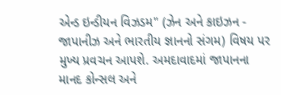એન્ડ ઇન્ડીયન વિઝડમ" (ઝેન અને કાઇઝન - જાપાનીઝ અને ભારતીય જ્ઞાનનો સંગમ) વિષય પર મુખ્ય પ્રવચન આપશે. અમદાવાદમાં જાપાનના માનદ કોન્સલ અને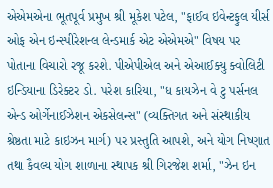એએમએના ભૂતપૂર્વ પ્રમુખ શ્રી મૂકેશ પટેલ, "ફાઈવ ઇવેન્ટફુલ યીર્સ ઓફ એન ઇન્સ્પીરેશન્લ લેન્ડમાર્ક એટ એએમએ" વિષય પર પોતાના વિચારો રજૂ કરશે. પીએપીએલ અને એઆઈક્યુ ક્વોલિટી ઇન્ડિયાના ડિરેક્ટર ડો. પરેશ કારિયા, "ધ કાયઝેન વે ટુ પર્સનલ એન્ડ ઓર્ગેનાઈઝેશન એકસેલન્સ" (વ્યક્તિગત અને સંસ્થાકીય શ્રેષ્ઠતા માટે કાઇઝન માર્ગ) પર પ્રસ્તુતિ આપશે, અને યોગ નિષ્ણાત તથા કૈવલ્ય યોગ શાળાના સ્થાપક શ્રી ગિરજેશ શર્મા, "ઝેન ઇન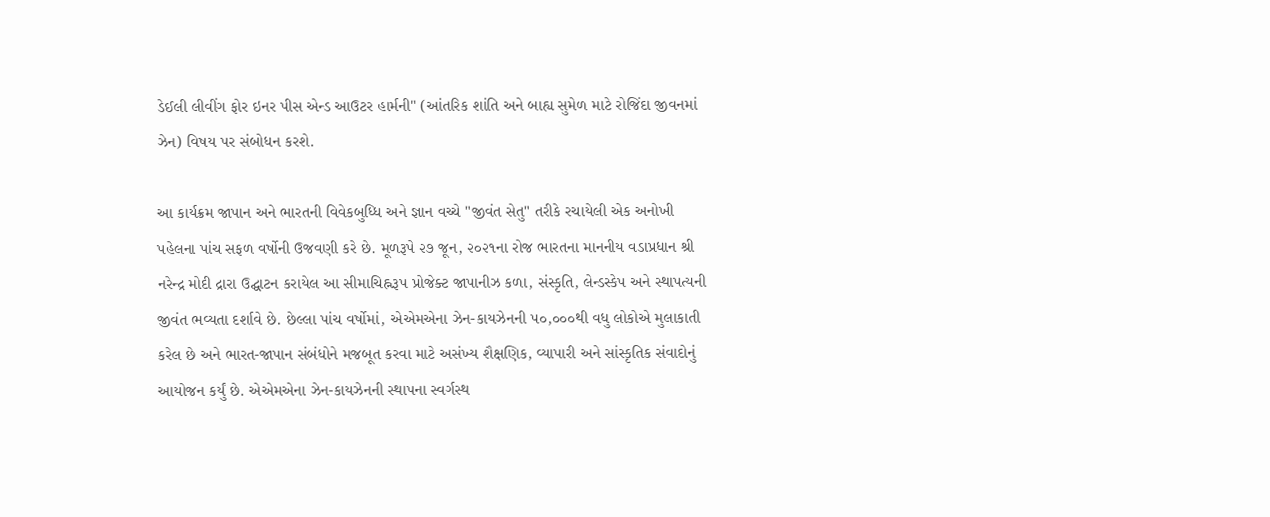ડેઈલી લીવીંગ ફોર ઇનર પીસ એન્ડ આઉટર હાર્મની" (આંતરિક શાંતિ અને બાહ્ય સુમેળ માટે રોજિંદા જીવનમાં ઝેન) વિષય પર સંબોધન કરશે.

આ કાર્યક્રમ જાપાન અને ભારતની વિવેકબુધ્ધિ અને જ્ઞાન વચ્ચે "જીવંત સેતુ" તરીકે રચાયેલી એક અનોખી પહેલના પાંચ સફળ વર્ષોની ઉજવણી કરે છે. મૂળરૂપે ૨૭ જૂન, ૨૦૨૧ના રોજ ભારતના માનનીય વડાપ્રધાન શ્રી નરેન્દ્ર મોદી દ્રારા ઉદ્ઘાટન કરાયેલ આ સીમાચિહ્નરૂપ પ્રોજેક્ટ જાપાનીઝ કળા, સંસ્કૃતિ, લેન્ડસ્કેપ અને સ્થાપત્યની જીવંત ભવ્યતા દર્શાવે છે. છેલ્લા પાંચ વર્ષોમાં, એએમએના ઝેન-કાયઝેનની ૫૦,૦૦૦થી વધુ લોકોએ મુલાકાતી કરેલ છે અને ભારત-જાપાન સંબંધોને મજબૂત કરવા માટે અસંખ્ય શૈક્ષણિક, વ્યાપારી અને સાંસ્કૃતિક સંવાદોનું આયોજન કર્યું છે. એએમએના ઝેન-કાયઝેનની સ્થાપના સ્વર્ગસ્થ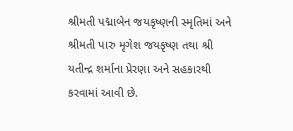શ્રીમતી પદ્માબેન જયકૃષ્ણની સ્મૃતિમાં અને શ્રીમતી પારુ મૃગેશ જયકૃષ્ણ તથા શ્રી યતીન્દ્ર શર્માના પ્રેરણા અને સહકારથી કરવામાં આવી છે.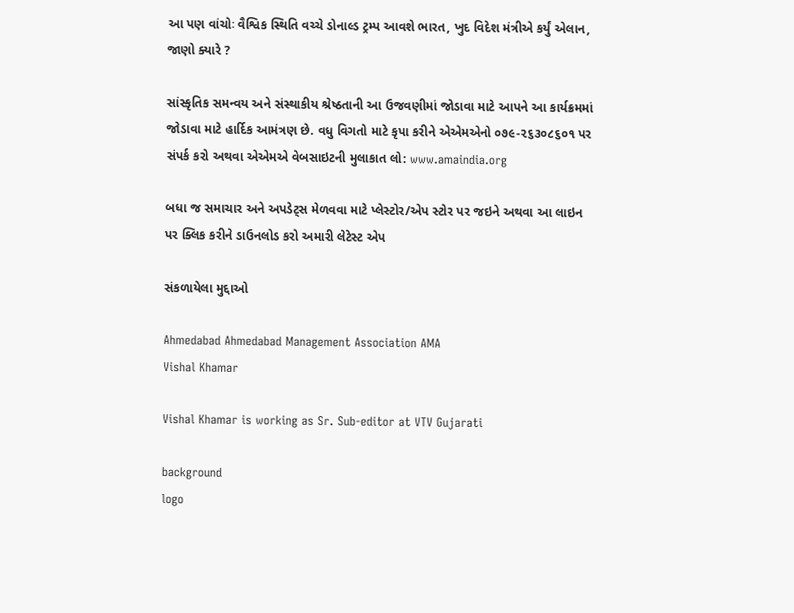આ પણ વાંચોઃ વૈશ્વિક સ્થિતિ વચ્ચે ડોનાલ્ડ ટ્રમ્પ આવશે ભારત, ખુદ વિદેશ મંત્રીએ કર્યું એલાન, જાણો ક્યારે ?

સાંસ્કૃતિક સમન્વય અને સંસ્થાકીય શ્રેષ્ઠતાની આ ઉજવણીમાં જોડાવા માટે આપને આ કાર્યક્રમમાં જોડાવા માટે હાર્દિક આમંત્રણ છે. વધુ વિગતો માટે કૃપા કરીને એએમએનો ૦૭૯-૨૬૩૦૮૬૦૧ પર સંપર્ક કરો અથવા એએમએ વેબસાઇટની મુલાકાત લો: www.amaindia.org

બધા જ સમાચાર અને અપડેટ્સ મેળવવા માટે પ્લેસ્ટોર/એપ સ્ટોર પર જઇને અથવા આ લાઇન પર ક્લિક કરીને ડાઉનલોડ કરો અમારી લેટેસ્ટ એપ

સંકળાયેલા મુદ્દાઓ

Ahmedabad Ahmedabad Management Association AMA
Vishal Khamar

Vishal Khamar is working as Sr. Sub-editor at VTV Gujarati

background
logo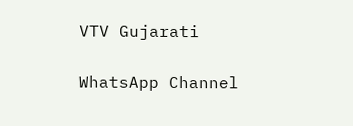VTV Gujarati

WhatsApp Channel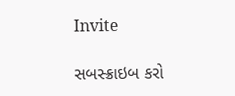Invite

સબસ્ક્રાઇબ કરો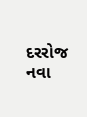દરરોજ નવા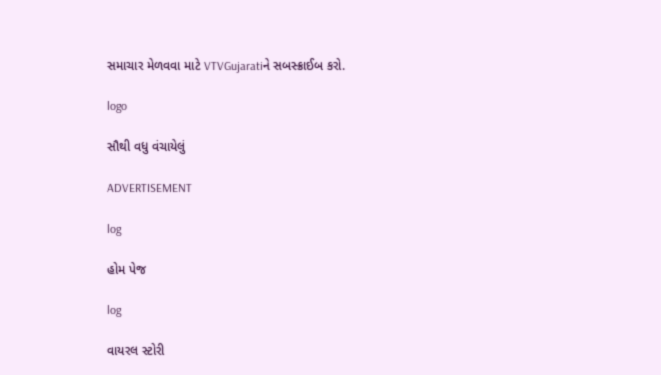સમાચાર મેળવવા માટે VTVGujaratiને સબસ્ક્રાઈબ કરો.

logo

સૌથી વધુ વંચાયેલું

ADVERTISEMENT

log

હોમ પેજ

log

વાયરલ સ્ટોરી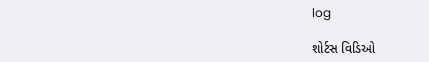log

શોર્ટસ વિડિઓ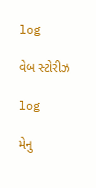log

વેબ સ્ટોરીઝ

log

મેનુ